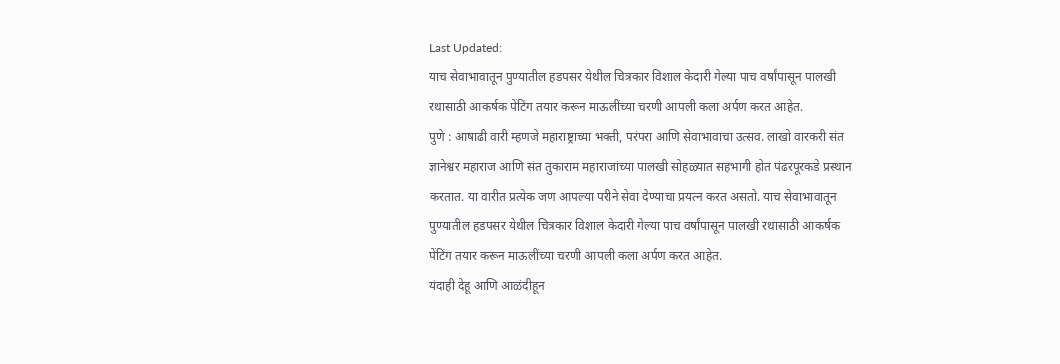Last Updated:
याच सेवाभावातून पुण्यातील हडपसर येथील चित्रकार विशाल केदारी गेल्या पाच वर्षांपासून पालखी रथासाठी आकर्षक पेंटिंग तयार करून माऊलींच्या चरणी आपली कला अर्पण करत आहेत.
पुणे : आषाढी वारी म्हणजे महाराष्ट्राच्या भक्ती, परंपरा आणि सेवाभावाचा उत्सव. लाखो वारकरी संत ज्ञानेश्वर महाराज आणि संत तुकाराम महाराजांच्या पालखी सोहळ्यात सहभागी होत पंढरपूरकडे प्रस्थान करतात. या वारीत प्रत्येक जण आपल्या परीने सेवा देण्याचा प्रयत्न करत असतो. याच सेवाभावातून पुण्यातील हडपसर येथील चित्रकार विशाल केदारी गेल्या पाच वर्षांपासून पालखी रथासाठी आकर्षक पेंटिंग तयार करून माऊलींच्या चरणी आपली कला अर्पण करत आहेत.
यंदाही देहू आणि आळंदीहून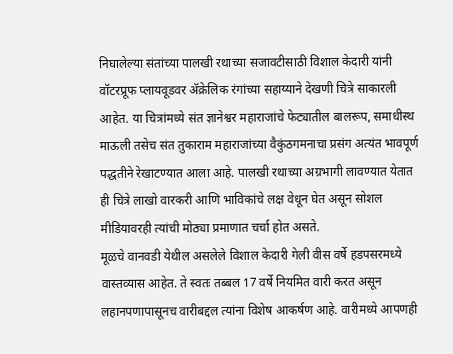निघालेल्या संतांच्या पालखी रथाच्या सजावटीसाठी विशाल केदारी यांनी वॉटरप्रूफ प्लायवूडवर ॲक्रेलिक रंगांच्या सहाय्याने देखणी चित्रे साकारली आहेत. या चित्रांमध्ये संत ज्ञानेश्वर महाराजांचे फेट्यातील बालरूप, समाधीस्थ माऊली तसेच संत तुकाराम महाराजांच्या वैकुंठगमनाचा प्रसंग अत्यंत भावपूर्ण पद्धतीने रेखाटण्यात आला आहे. पालखी रथाच्या अग्रभागी लावण्यात येतात ही चित्रे लाखो वारकरी आणि भाविकांचे लक्ष वेधून घेत असून सोशल मीडियावरही त्यांची मोठ्या प्रमाणात चर्चा होत असते.
मूळचे वानवडी येथील असलेले विशाल केदारी गेली वीस वर्षे हडपसरमध्ये वास्तव्यास आहेत. ते स्वतः तब्बल 17 वर्षे नियमित वारी करत असून लहानपणापासूनच वारीबद्दल त्यांना विशेष आकर्षण आहे. वारीमध्ये आपणही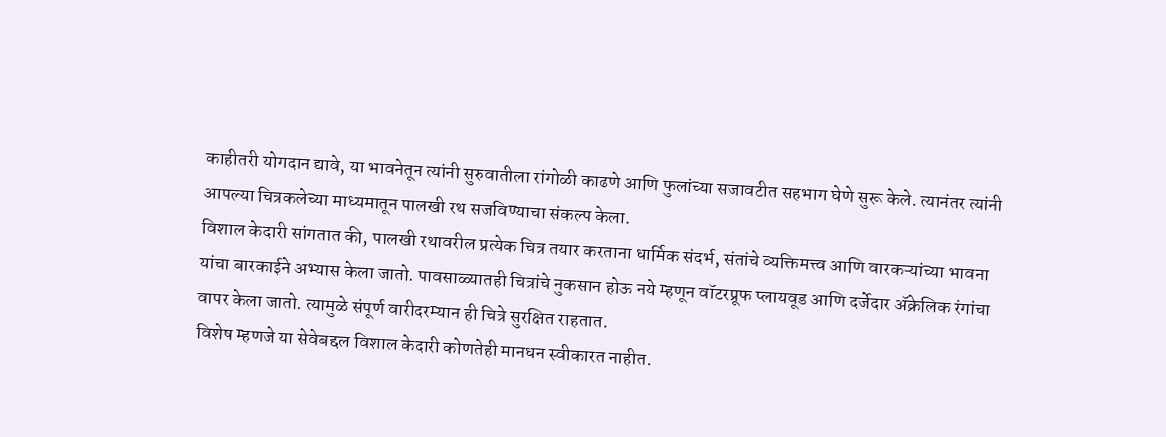काहीतरी योगदान द्यावे, या भावनेतून त्यांनी सुरुवातीला रांगोळी काढणे आणि फुलांच्या सजावटीत सहभाग घेणे सुरू केले. त्यानंतर त्यांनी आपल्या चित्रकलेच्या माध्यमातून पालखी रथ सजविण्याचा संकल्प केला.
विशाल केदारी सांगतात की, पालखी रथावरील प्रत्येक चित्र तयार करताना धार्मिक संदर्भ, संतांचे व्यक्तिमत्त्व आणि वारकऱ्यांच्या भावना यांचा बारकाईने अभ्यास केला जातो. पावसाळ्यातही चित्रांचे नुकसान होऊ नये म्हणून वॉटरप्रूफ प्लायवूड आणि दर्जेदार ॲक्रेलिक रंगांचा वापर केला जातो. त्यामुळे संपूर्ण वारीदरम्यान ही चित्रे सुरक्षित राहतात.
विशेष म्हणजे या सेवेबद्दल विशाल केदारी कोणतेही मानधन स्वीकारत नाहीत.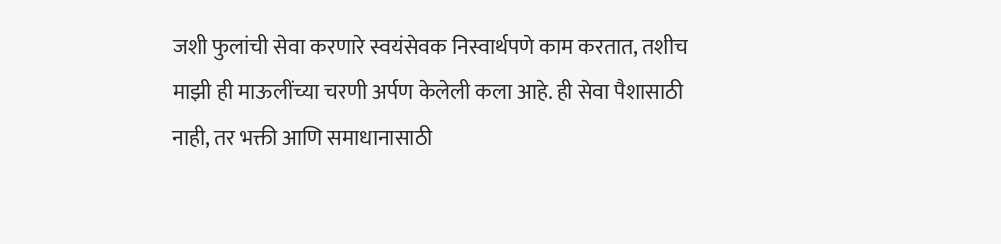जशी फुलांची सेवा करणारे स्वयंसेवक निस्वार्थपणे काम करतात, तशीच माझी ही माऊलींच्या चरणी अर्पण केलेली कला आहे. ही सेवा पैशासाठी नाही, तर भक्ती आणि समाधानासाठी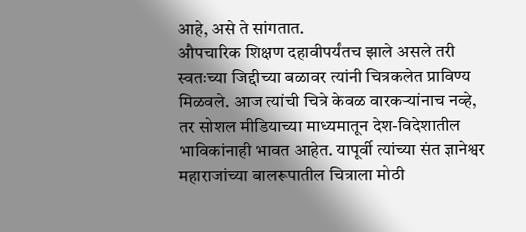आहे, असे ते सांगतात.
औपचारिक शिक्षण दहावीपर्यंतच झाले असले तरी स्वतःच्या जिद्दीच्या बळावर त्यांनी चित्रकलेत प्राविण्य मिळवले. आज त्यांची चित्रे केवळ वारकऱ्यांनाच नव्हे, तर सोशल मीडियाच्या माध्यमातून देश-विदेशातील भाविकांनाही भावत आहेत. यापूर्वी त्यांच्या संत ज्ञानेश्वर महाराजांच्या बालरूपातील चित्राला मोठी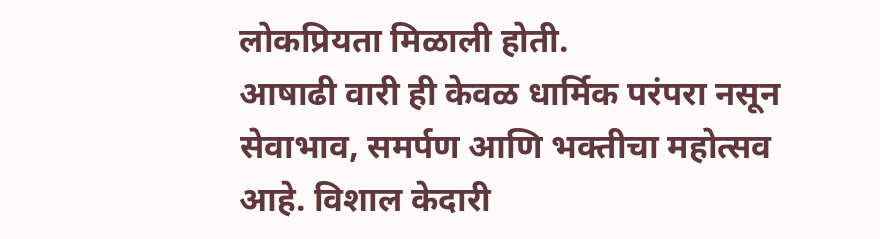लोकप्रियता मिळाली होती.
आषाढी वारी ही केवळ धार्मिक परंपरा नसून सेवाभाव, समर्पण आणि भक्तीचा महोत्सव आहे. विशाल केदारी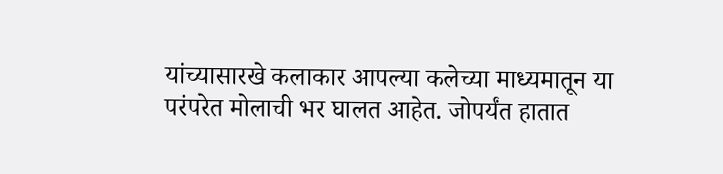यांच्यासारखे कलाकार आपल्या कलेच्या माध्यमातून या परंपरेत मोलाची भर घालत आहेत. जोपर्यंत हातात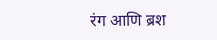रंग आणि ब्रश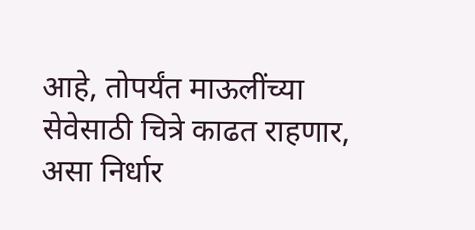आहे, तोपर्यंत माऊलींच्या सेवेसाठी चित्रे काढत राहणार, असा निर्धार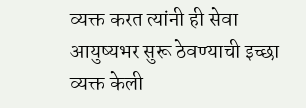व्यक्त करत त्यांनी ही सेवा आयुष्यभर सुरू ठेवण्याची इच्छा व्यक्त केली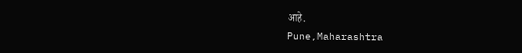आहे.
Pune,Maharashtra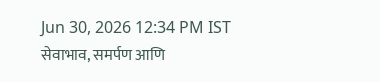Jun 30, 2026 12:34 PM IST
सेवाभाव, समर्पण आणि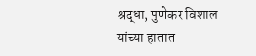श्रद्धा, पुणेकर विशाल यांच्या हातात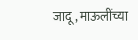जादू, माऊलींच्या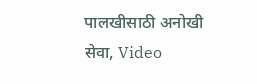पालखीसाठी अनोखी सेवा, Video